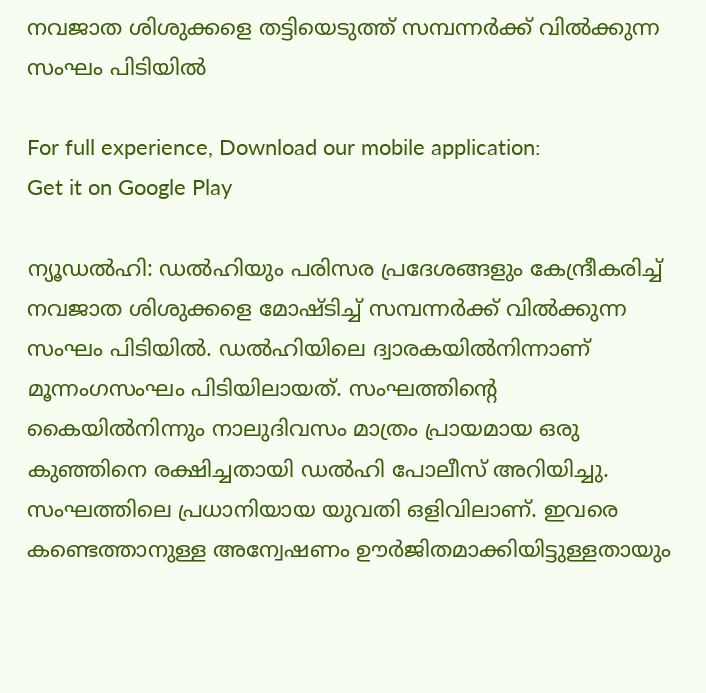നവജാത ശിശുക്കളെ തട്ടിയെടുത്ത് സമ്പന്നര്‍ക്ക് വില്‍ക്കുന്ന സംഘം പിടിയില്‍

For full experience, Download our mobile application:
Get it on Google Play

ന്യൂഡല്‍ഹി: ഡല്‍ഹിയും പരിസര പ്രദേശങ്ങളും കേന്ദ്രീകരിച്ച് നവജാത ശിശുക്കളെ മോഷ്ടിച്ച് സമ്പന്നര്‍ക്ക് വില്‍ക്കുന്ന സംഘം പിടിയില്‍. ഡല്‍ഹിയിലെ ദ്വാരകയില്‍നിന്നാണ് മൂന്നംഗസംഘം പിടിയിലായത്. സംഘത്തിന്റെ കൈയില്‍നിന്നും നാലുദിവസം മാത്രം പ്രായമായ ഒരു കുഞ്ഞിനെ രക്ഷിച്ചതായി ഡല്‍ഹി പോലീസ് അറിയിച്ചു. സംഘത്തിലെ പ്രധാനിയായ യുവതി ഒളിവിലാണ്. ഇവരെ കണ്ടെത്താനുള്ള അന്വേഷണം ഊര്‍ജിതമാക്കിയിട്ടുള്ളതായും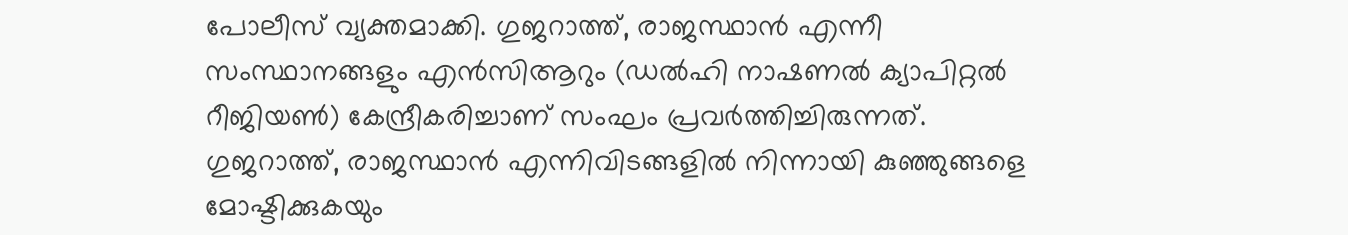പോലീസ് വ്യക്തമാക്കി. ഗുജറാത്ത്, രാജസ്ഥാന്‍ എന്നീ സംസ്ഥാനങ്ങളും എന്‍സിആറും (ഡല്‍ഹി നാഷണല്‍ ക്യാപിറ്റല്‍ റീജിയണ്‍) കേന്ദ്രീകരിച്ചാണ് സംഘം പ്രവര്‍ത്തിച്ചിരുന്നത്. ഗുജറാത്ത്, രാജസ്ഥാന്‍ എന്നിവിടങ്ങളില്‍ നിന്നായി കുഞ്ഞുങ്ങളെ മോഷ്ടിക്കുകയും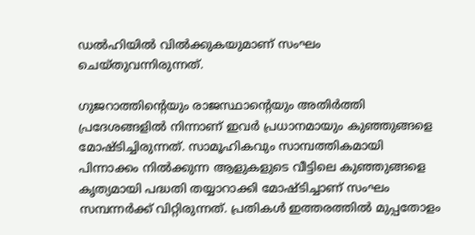ഡല്‍ഹിയില്‍ വില്‍ക്കുകയുമാണ് സംഘം ചെയ്തുവന്നിരുന്നത്.

ഗുജറാത്തിന്റെയും രാജസ്ഥാന്റെയും അതിര്‍ത്തി പ്രദേശങ്ങളില്‍ നിന്നാണ് ഇവര്‍ പ്രധാനമായും കുഞ്ഞുങ്ങളെ മോഷ്ടിച്ചിരുന്നത്. സാമൂഹികവും സാമ്പത്തികമായി പിന്നാക്കം നില്‍ക്കുന്ന ആളുകളുടെ വീട്ടിലെ കുഞ്ഞുങ്ങളെ കൃത്യമായി പദ്ധതി തയ്യാറാക്കി മോഷ്ടിച്ചാണ് സംഘം സമ്പന്നര്‍ക്ക് വിറ്റിരുന്നത്. പ്രതികള്‍ ഇത്തരത്തില്‍ മുപ്പതോളം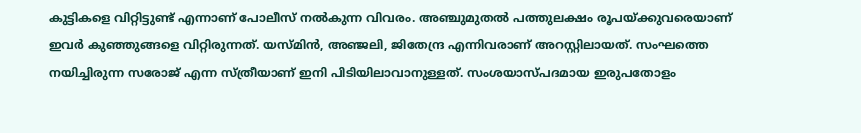കുട്ടികളെ വിറ്റിട്ടുണ്ട് എന്നാണ് പോലീസ് നല്‍കുന്ന വിവരം. അഞ്ചുമുതല്‍ പത്തുലക്ഷം രൂപയ്ക്കുവരെയാണ് ഇവര്‍ കുഞ്ഞുങ്ങളെ വിറ്റിരുന്നത്. യസ്മിന്‍, അഞ്ജലി, ജിതേന്ദ്ര എന്നിവരാണ് അറസ്റ്റിലായത്. സംഘത്തെ നയിച്ചിരുന്ന സരോജ് എന്ന സ്ത്രീയാണ് ഇനി പിടിയിലാവാനുള്ളത്. സംശയാസ്പദമായ ഇരുപതോളം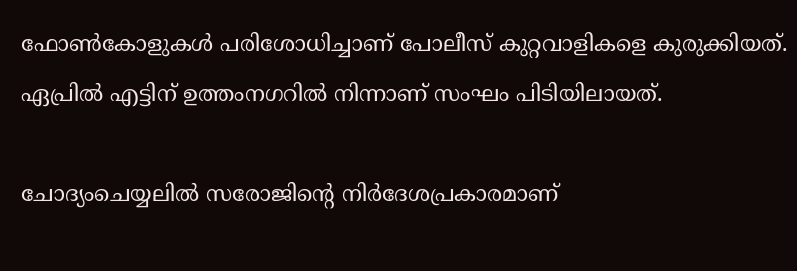ഫോണ്‍കോളുകള്‍ പരിശോധിച്ചാണ് പോലീസ് കുറ്റവാളികളെ കുരുക്കിയത്. ഏപ്രില്‍ എട്ടിന് ഉത്തംനഗറില്‍ നിന്നാണ് സംഘം പിടിയിലായത്.

ചോദ്യംചെയ്യലില്‍ സരോജിന്റെ നിര്‍ദേശപ്രകാരമാണ്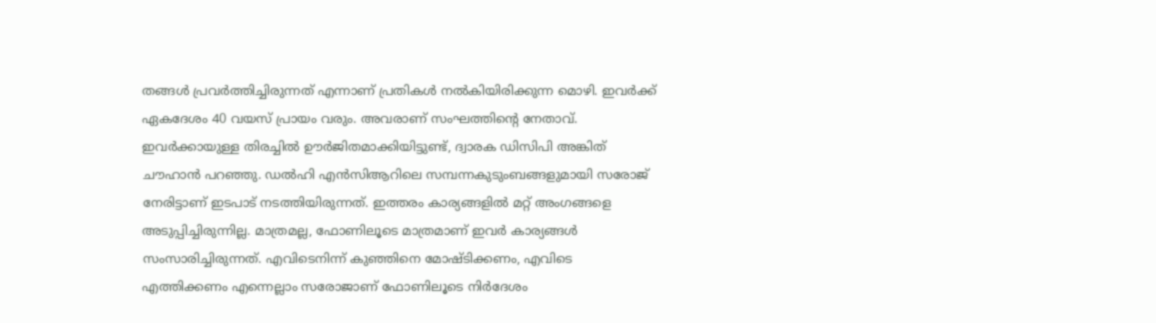തങ്ങള്‍ പ്രവര്‍ത്തിച്ചിരുന്നത് എന്നാണ് പ്രതികള്‍ നല്‍കിയിരിക്കുന്ന മൊഴി. ഇവര്‍ക്ക് ഏകദേശം 40 വയസ് പ്രായം വരും. അവരാണ് സംഘത്തിന്റെ നേതാവ്. ഇവര്‍ക്കായുള്ള തിരച്ചില്‍ ഊര്‍ജിതമാക്കിയിട്ടുണ്ട്, ദ്വാരക ഡിസിപി അങ്കിത് ചൗഹാന്‍ പറഞ്ഞു. ഡല്‍ഹി എന്‍സിആറിലെ സമ്പന്നകുടുംബങ്ങളുമായി സരോജ് നേരിട്ടാണ് ഇടപാട് നടത്തിയിരുന്നത്. ഇത്തരം കാര്യങ്ങളില്‍ മറ്റ് അംഗങ്ങളെ അടുപ്പിച്ചിരുന്നില്ല. മാത്രമല്ല, ഫോണിലൂടെ മാത്രമാണ് ഇവര്‍ കാര്യങ്ങള്‍ സംസാരിച്ചിരുന്നത്. എവിടെനിന്ന് കുഞ്ഞിനെ മോഷ്ടിക്കണം, എവിടെ എത്തിക്കണം എന്നെല്ലാം സരോജാണ് ഫോണിലൂടെ നിര്‍ദേശം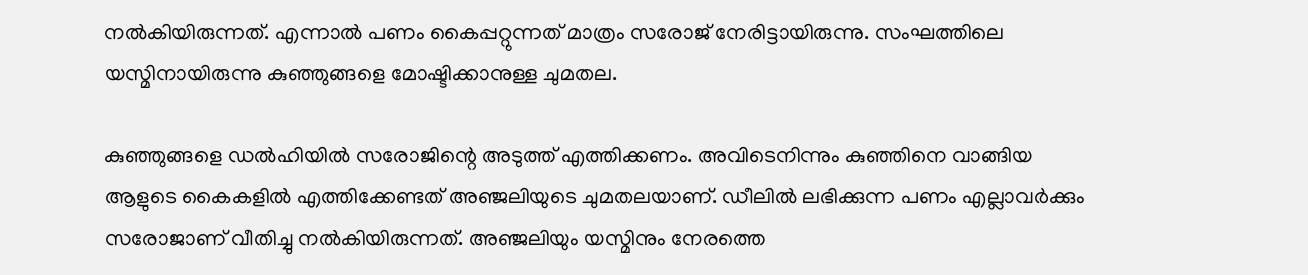നല്‍കിയിരുന്നത്. എന്നാല്‍ പണം കൈപ്പറ്റുന്നത് മാത്രം സരോജ് നേരിട്ടായിരുന്നു. സംഘത്തിലെ യസ്മിനായിരുന്നു കുഞ്ഞുങ്ങളെ മോഷ്ടിക്കാനുള്ള ചുമതല.

കുഞ്ഞുങ്ങളെ ഡല്‍ഹിയില്‍ സരോജിന്റെ അടുത്ത് എത്തിക്കണം. അവിടെനിന്നും കുഞ്ഞിനെ വാങ്ങിയ ആളുടെ കൈകളില്‍ എത്തിക്കേണ്ടത് അഞ്ജലിയുടെ ചുമതലയാണ്. ഡീലില്‍ ലഭിക്കുന്ന പണം എല്ലാവര്‍ക്കും സരോജാണ് വീതിച്ചു നല്‍കിയിരുന്നത്. അഞ്ജലിയും യസ്മിനും നേരത്തെ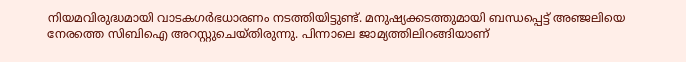നിയമവിരുദ്ധമായി വാടകഗര്‍ഭധാരണം നടത്തിയിട്ടുണ്ട്. മനുഷ്യക്കടത്തുമായി ബന്ധപ്പെട്ട് അഞ്ജലിയെ നേരത്തെ സിബിഐ അറസ്റ്റുചെയ്തിരുന്നു. പിന്നാലെ ജാമ്യത്തിലിറങ്ങിയാണ്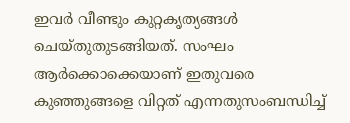ഇവര്‍ വീണ്ടും കുറ്റകൃത്യങ്ങള്‍ ചെയ്തുതുടങ്ങിയത്. സംഘം ആര്‍ക്കൊക്കെയാണ് ഇതുവരെ കുഞ്ഞുങ്ങളെ വിറ്റത് എന്നതുസംബന്ധിച്ച്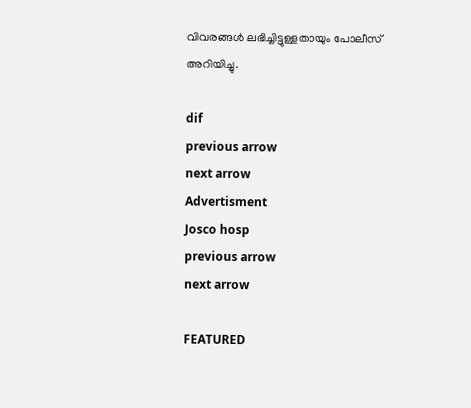വിവരങ്ങള്‍ ലഭിച്ചിട്ടുള്ളതായും പോലീസ് അറിയിച്ചു.

dif
previous arrow
next arrow
Advertisment
Josco hosp
previous arrow
next arrow

FEATURED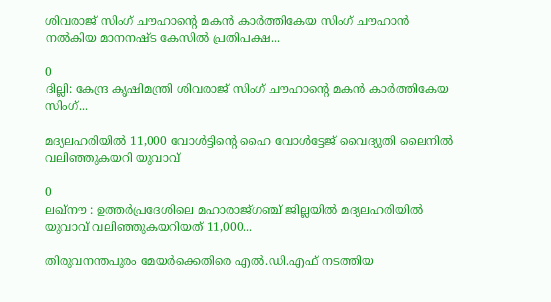ശിവരാജ് സിംഗ് ചൗഹാന്റെ മകൻ കാർത്തികേയ സിംഗ് ചൗഹാൻ നൽകിയ മാനനഷ്ട കേസിൽ പ്രതിപക്ഷ...

0
ദില്ലി: കേന്ദ്ര കൃഷിമന്ത്രി ശിവരാജ് സിംഗ് ചൗഹാന്റെ മകൻ കാർത്തികേയ സിംഗ്...

മദ്യലഹരിയിൽ 11,000 വോൾട്ടിന്റെ ഹൈ വോൾട്ടേജ് വൈദ്യുതി ലൈനിൽ വലിഞ്ഞുകയറി യുവാവ്

0
ലഖ്നൗ : ഉത്തർപ്രദേശിലെ മഹാരാജ്ഗഞ്ച് ജില്ലയിൽ മദ്യലഹരിയിൽ യുവാവ് വലിഞ്ഞുകയറിയത് 11,000...

തിരുവനന്തപുരം മേയർക്കെതിരെ എൽ.ഡി.എഫ് നടത്തിയ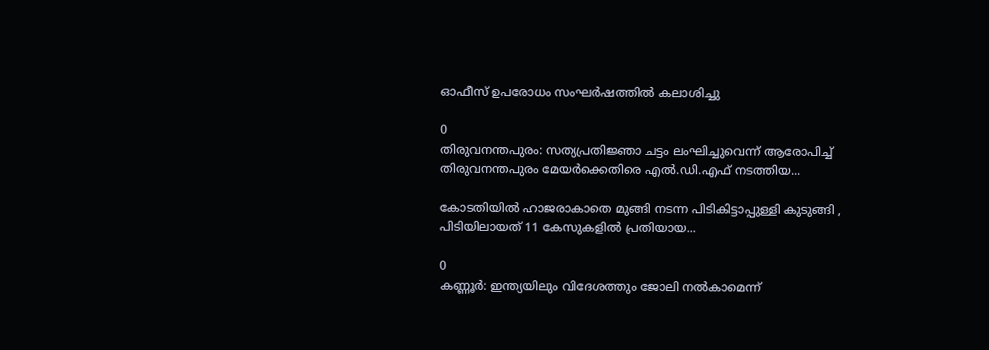ഓഫീസ് ഉപരോധം സംഘർഷത്തിൽ കലാശിച്ചു

0
തിരുവനന്തപുരം: സത്യപ്രതിജ്ഞാ ചട്ടം ലംഘിച്ചുവെന്ന് ആരോപിച്ച് തിരുവനന്തപുരം മേയർക്കെതിരെ എൽ.ഡി.എഫ് നടത്തിയ...

കോടതിയിൽ ഹാജരാകാതെ മുങ്ങി നടന്ന പിടികിട്ടാപ്പുള്ളി കുടുങ്ങി , പിടിയിലായത് 11 കേസുകളിൽ പ്രതിയായ...

0
കണ്ണൂർ: ഇന്ത്യയിലും വിദേശത്തും ജോലി നൽകാമെന്ന്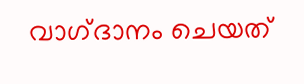വാഗ്‌ദാനം ചെയത്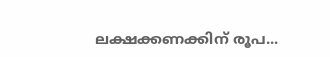ലക്ഷക്കണക്കിന് രൂപ...